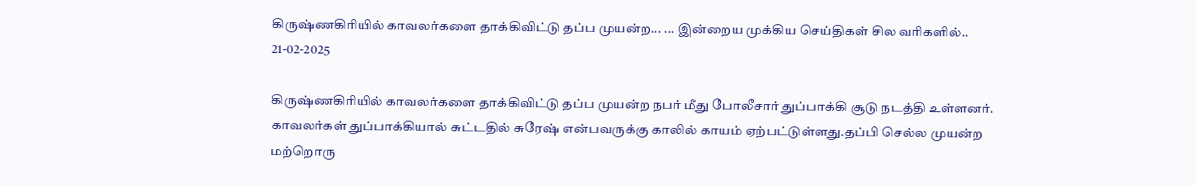கிருஷ்ணகிரியில் காவலர்களை தாக்கிவிட்டு தப்ப முயன்ற... ... இன்றைய முக்கிய செய்திகள் சில வரிகளில்.. 21-02-2025

கிருஷ்ணகிரியில் காவலர்களை தாக்கிவிட்டு தப்ப முயன்ற நபர் மீது போலீசார் துப்பாக்கி சூடு நடத்தி உள்ளனர். காவலர்கள் துப்பாக்கியால் சுட்டதில் சுரேஷ் என்பவருக்கு காலில் காயம் ஏற்பட்டுள்ளது.தப்பி செல்ல முயன்ற மற்றொரு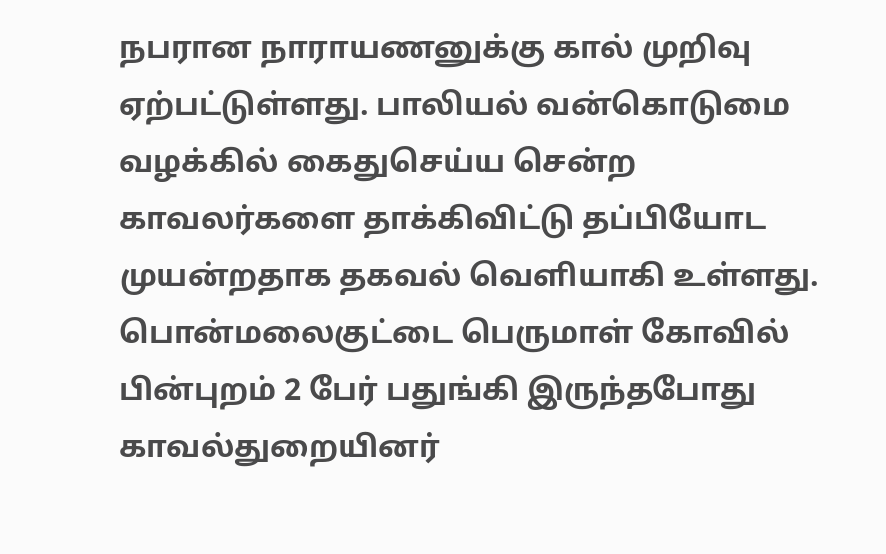நபரான நாராயணனுக்கு கால் முறிவு ஏற்பட்டுள்ளது. பாலியல் வன்கொடுமை வழக்கில் கைதுசெய்ய சென்ற காவலர்களை தாக்கிவிட்டு தப்பியோட முயன்றதாக தகவல் வெளியாகி உள்ளது. பொன்மலைகுட்டை பெருமாள் கோவில் பின்புறம் 2 பேர் பதுங்கி இருந்தபோது காவல்துறையினர்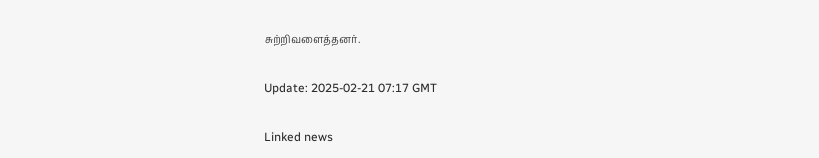சுற்றிவளைத்தனர்.

Update: 2025-02-21 07:17 GMT

Linked news